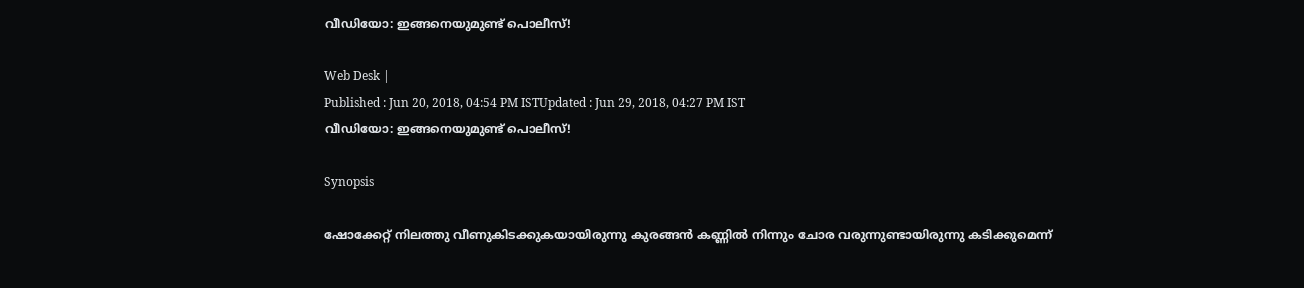വീഡിയോ: ഇങ്ങനെയുമുണ്ട് പൊലീസ്!

Web Desk |
Published : Jun 20, 2018, 04:54 PM ISTUpdated : Jun 29, 2018, 04:27 PM IST
വീഡിയോ: ഇങ്ങനെയുമുണ്ട് പൊലീസ്!

Synopsis

ഷോക്കേറ്റ് നിലത്തു വീണുകിടക്കുകയായിരുന്നു കുരങ്ങന്‍ കണ്ണില്‍ നിന്നും ചോര വരുന്നുണ്ടായിരുന്നു കടിക്കുമെന്ന്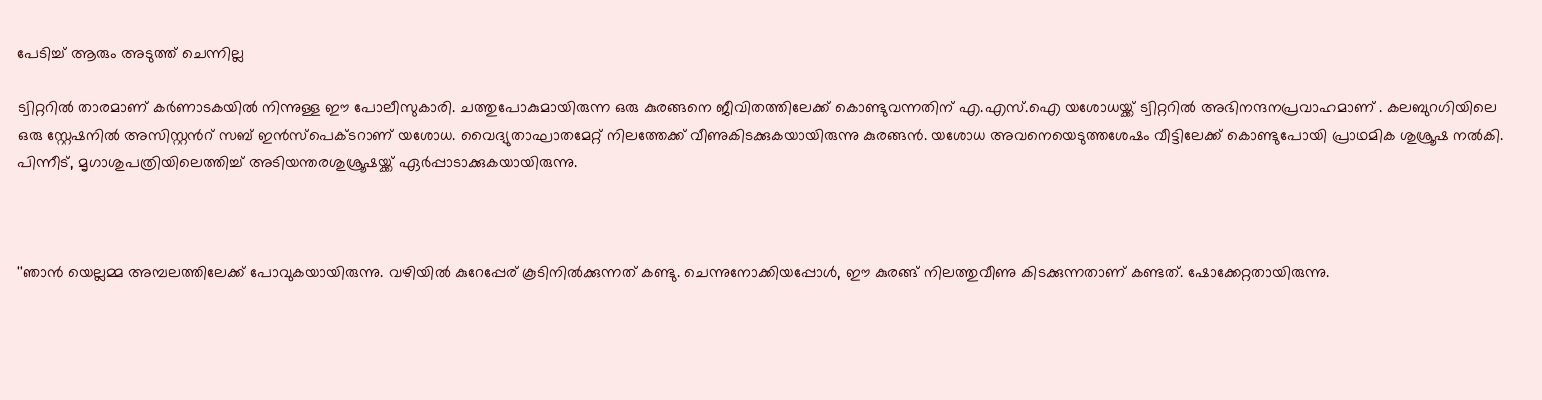പേടിച്ച് ആരും അടുത്ത് ചെന്നില്ല

ട്വിറ്ററില്‍ താരമാണ് കര്‍ണാടകയില്‍ നിന്നുള്ള ഈ പോലീസുകാരി. ചത്തുപോകുമായിരുന്ന ഒരു കുരങ്ങനെ ജീവിതത്തിലേക്ക് കൊണ്ടുവന്നതിന് എ.എസ്.ഐ യശോധയ്ക്ക് ട്വിറ്ററില്‍ അഭിനന്ദനപ്രവാഹമാണ് . കലബുറഗിയിലെ ഒരു സ്റ്റേഷനില്‍ അസിസ്റ്റന്‍റ് സബ് ഇന്‍സ്പെക്ടറാണ് യശോധ. വൈദ്യുതാഘാതമേറ്റ് നിലത്തേക്ക് വീണുകിടക്കുകയായിരുന്നു കുരങ്ങന്‍. യശോധ അവനെയെടുത്തശേഷം വീട്ടിലേക്ക് കൊണ്ടുപോയി പ്രാഥമിക ശുശ്രൂഷ നല്‍കി. പിന്നീട്, മൃഗാശുപത്രിയിലെത്തിച്ച് അടിയന്തരശുശ്രൂഷയ്ക്ക് ഏര്‍പ്പാടാക്കുകയായിരുന്നു.



''ഞാന്‍ യെല്ലമ്മ അമ്പലത്തിലേക്ക് പോവുകയായിരുന്നു. വഴിയില്‍ കുറേപ്പേര് കൂടിനില്‍ക്കുന്നത് കണ്ടു. ചെന്നുനോക്കിയപ്പോള്‍, ഈ കുരങ്ങ് നിലത്തുവീണു കിടക്കുന്നതാണ് കണ്ടത്. ഷോക്കേറ്റതായിരുന്നു.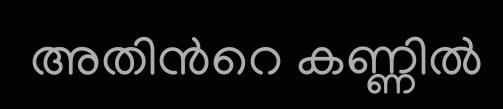അതിന്‍റെ കണ്ണില്‍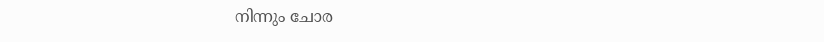നിന്നും ചോര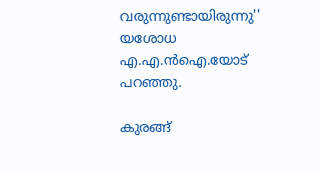വരുന്നുണ്ടായിരുന്നു'' യശോധ എ.എ.ന്‍ഐ.യോട് പറഞ്ഞു.

കുരങ്ങ്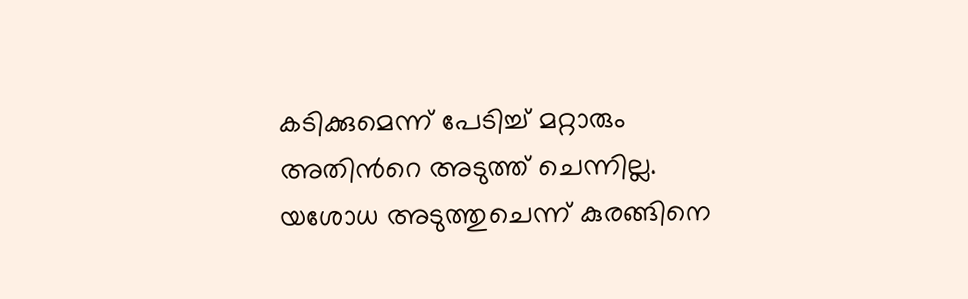കടിക്കുമെന്ന് പേടിച്ച് മറ്റാരും അതിന്‍റെ അടുത്ത് ചെന്നില്ല. യശോധ അടുത്തുചെന്ന് കുരങ്ങിനെ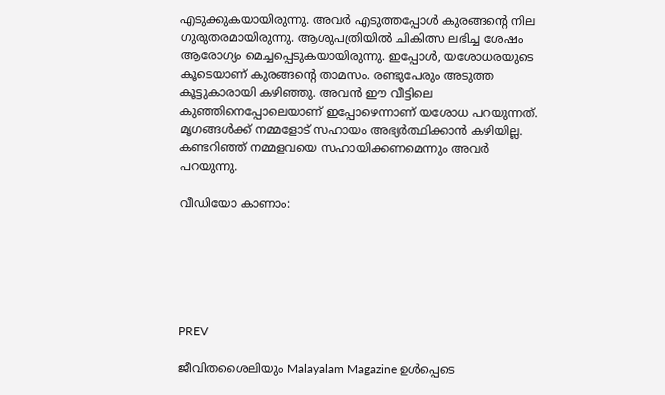എടുക്കുകയായിരുന്നു. അവര്‍ എടുത്തപ്പോള്‍ കുരങ്ങന്‍റെ നില ഗുരുതരമായിരുന്നു. ആശുപത്രിയില്‍ ചികിത്സ ലഭിച്ച ശേഷം ആരോഗ്യം മെച്ചപ്പെടുകയായിരുന്നു. ഇപ്പോള്‍, യശോധരയുടെ കൂടെയാണ് കുരങ്ങന്‍റെ താമസം. രണ്ടുപേരും അടുത്ത കൂട്ടുകാരായി കഴിഞ്ഞു. അവന്‍ ഈ വീട്ടിലെ കുഞ്ഞിനെപ്പോലെയാണ് ഇപ്പോഴെന്നാണ് യശോധ പറയുന്നത്. മൃഗങ്ങള്‍ക്ക് നമ്മളോട് സഹായം അഭ്യര്‍ത്ഥിക്കാന്‍ കഴിയില്ല. കണ്ടറിഞ്ഞ് നമ്മളവയെ സഹായിക്കണമെന്നും അവര്‍ പറയുന്നു.

വീഡിയോ കാണാം:






PREV

ജീവിതശൈലിയും Malayalam Magazine ഉൾപ്പെടെ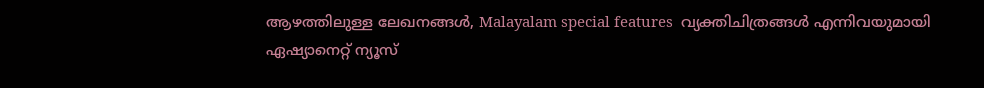ആഴത്തിലുള്ള ലേഖനങ്ങൾ, Malayalam special features  വ്യക്തിചിത്രങ്ങൾ എന്നിവയുമായി ഏഷ്യാനെറ്റ് ന്യൂസ്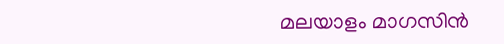മലയാളം മാഗസിന്‍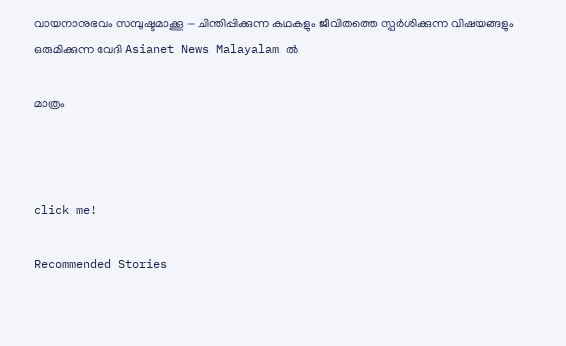വായനാനുഭവം സമ്പുഷ്ടമാക്കൂ — ചിന്തിപ്പിക്കുന്ന കഥകളും ജീവിതത്തെ സ്പർശിക്കുന്ന വിഷയങ്ങളും ഒരുമിക്കുന്ന വേദി Asianet News Malayalam ൽ

മാത്രം



click me!

Recommended Stories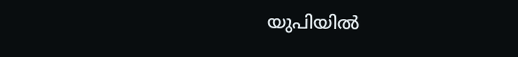യുപിയിൽ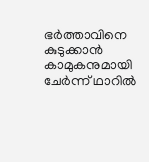ഭർത്താവിനെ കുടുക്കാൻ കാമുകനുമായി ചേർന്ന് ഥാറിൽ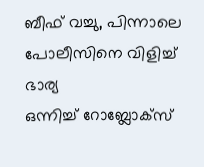ബീഫ് വച്ചു, പിന്നാലെ പോലീസിനെ വിളിച്ച് ഭാര്യ
ഒന്നിച്ച് റോബ്ലോക്സ്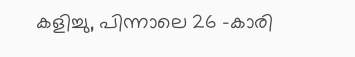കളിച്ചു, പിന്നാലെ 26 -കാരി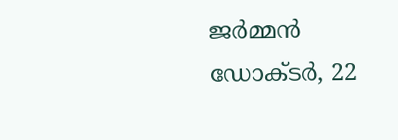ജർമ്മൻ ഡോക്ടർ, 22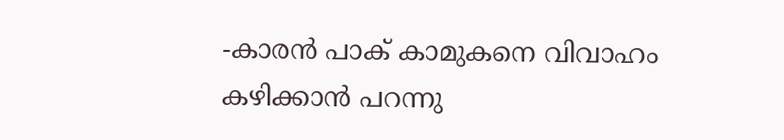-കാരൻ പാക് കാമുകനെ വിവാഹം കഴിക്കാൻ പറന്നു